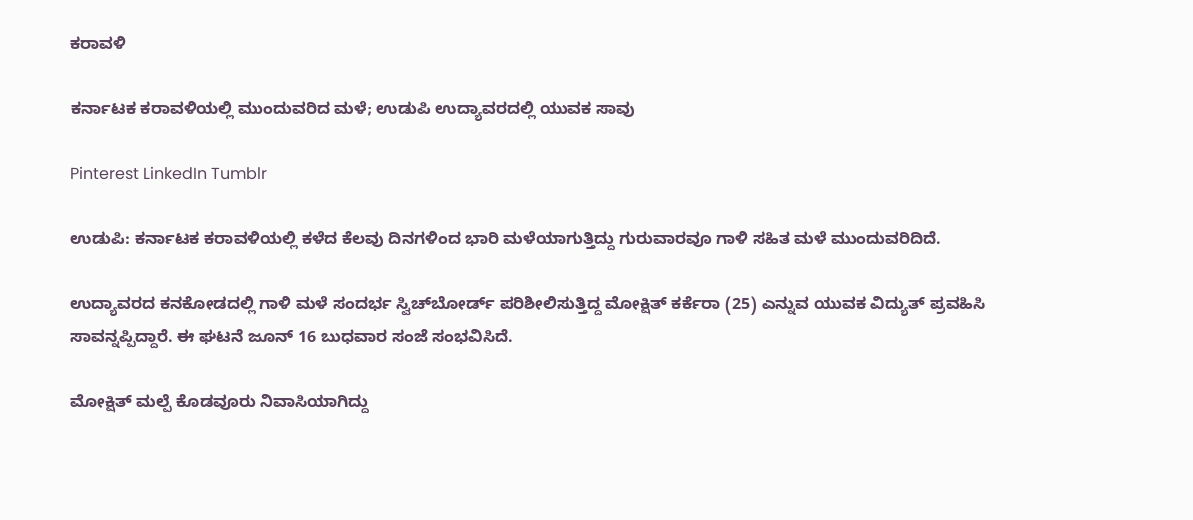ಕರಾವಳಿ

ಕರ್ನಾಟಕ ಕರಾವಳಿಯಲ್ಲಿ ಮುಂದುವರಿದ ಮಳೆ; ಉಡುಪಿ ಉದ್ಯಾವರದಲ್ಲಿ ಯುವಕ ಸಾವು

Pinterest LinkedIn Tumblr

ಉಡುಪಿ: ಕರ್ನಾಟಕ ಕರಾವಳಿಯಲ್ಲಿ ಕಳೆದ ಕೆಲವು ದಿನಗಳಿಂದ ಭಾರಿ ಮಳೆಯಾಗುತ್ತಿದ್ದು ಗುರುವಾರವೂ ಗಾಳಿ ಸಹಿತ ಮಳೆ ಮುಂದುವರಿದಿದೆ.

ಉದ್ಯಾವರದ ಕನಕೋಡದಲ್ಲಿ ಗಾಳಿ ಮಳೆ ಸಂದರ್ಭ ಸ್ವಿಚ್‌ಬೋರ್ಡ್ ಪರಿಶೀಲಿಸುತ್ತಿದ್ದ ಮೋಕ್ಷಿತ್ ಕರ್ಕೆರಾ (25) ಎನ್ನುವ ಯುವಕ ವಿದ್ಯುತ್ ಪ್ರವಹಿಸಿ ಸಾವನ್ನಪ್ಪಿದ್ದಾರೆ. ಈ ಘಟನೆ ಜೂನ್ 16 ಬುಧವಾರ ಸಂಜೆ ಸಂಭವಿಸಿದೆ.

ಮೋಕ್ಷಿತ್ ಮಲ್ಪೆ ಕೊಡವೂರು ನಿವಾಸಿಯಾಗಿದ್ದು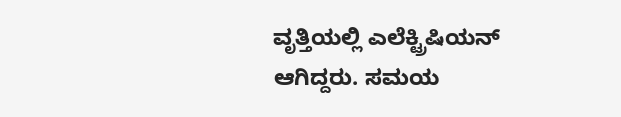ವೃತ್ತಿಯಲ್ಲಿ ಎಲೆಕ್ಟ್ರಿಷಿಯನ್ ಆಗಿದ್ದರು. ಸಮಯ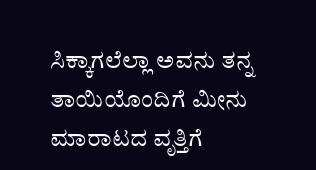ಸಿಕ್ಕಾಗಲೆಲ್ಲಾ ಅವನು ತನ್ನ ತಾಯಿಯೊಂದಿಗೆ ಮೀನು ಮಾರಾಟದ ವೃತ್ತಿಗೆ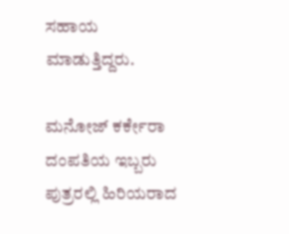ಸಹಾಯ ಮಾಡುತ್ತಿದ್ದರು.

ಮನೋಜ್ ಕರ್ಕೇರಾ ದಂಪತಿಯ ಇಬ್ಬರು ಪುತ್ರರಲ್ಲಿ ಹಿರಿಯರಾದ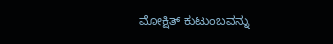ಮೋಕ್ಷಿತ್ ಕುಟುಂಬವನ್ನು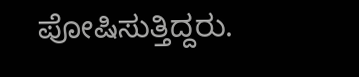ಪೋಷಿಸುತ್ತಿದ್ದರು.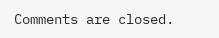Comments are closed.